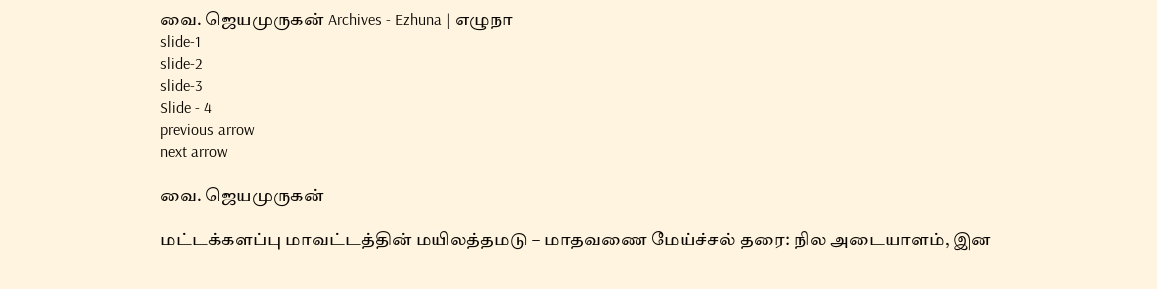வை. ஜெயமுருகன் Archives - Ezhuna | எழுநா
slide-1
slide-2
slide-3
Slide - 4
previous arrow
next arrow

வை. ஜெயமுருகன்

மட்டக்களப்பு மாவட்டத்தின் மயிலத்தமடு – மாதவணை மேய்ச்சல் தரை: நில அடையாளம், இன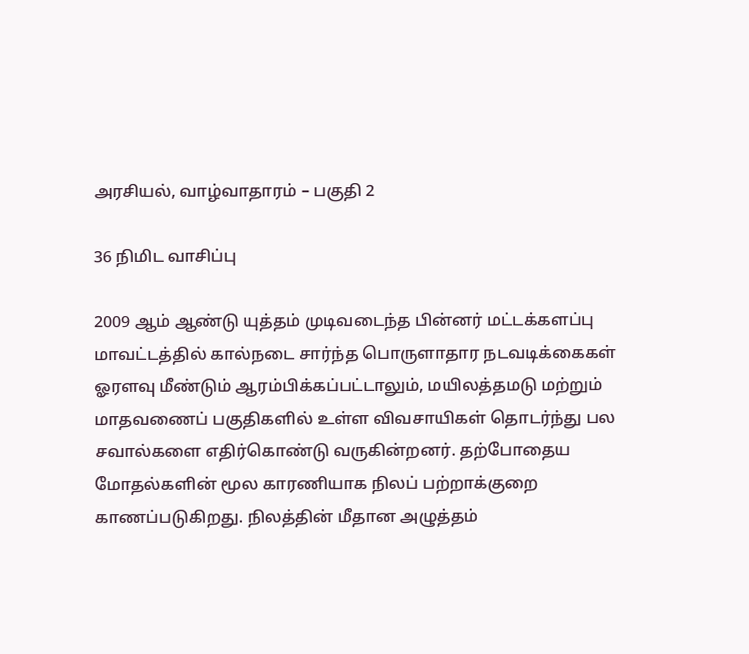அரசியல், வாழ்வாதாரம் – பகுதி 2

36 நிமிட வாசிப்பு

2009 ஆம் ஆண்டு யுத்தம் முடிவடைந்த பின்னர் மட்டக்களப்பு மாவட்டத்தில் கால்நடை சார்ந்த பொருளாதார நடவடிக்கைகள் ஓரளவு மீண்டும் ஆரம்பிக்கப்பட்டாலும், மயிலத்தமடு மற்றும் மாதவணைப் பகுதிகளில் உள்ள விவசாயிகள் தொடர்ந்து பல சவால்களை எதிர்கொண்டு வருகின்றனர். தற்போதைய மோதல்களின் மூல காரணியாக நிலப் பற்றாக்குறை காணப்படுகிறது. நிலத்தின் மீதான அழுத்தம்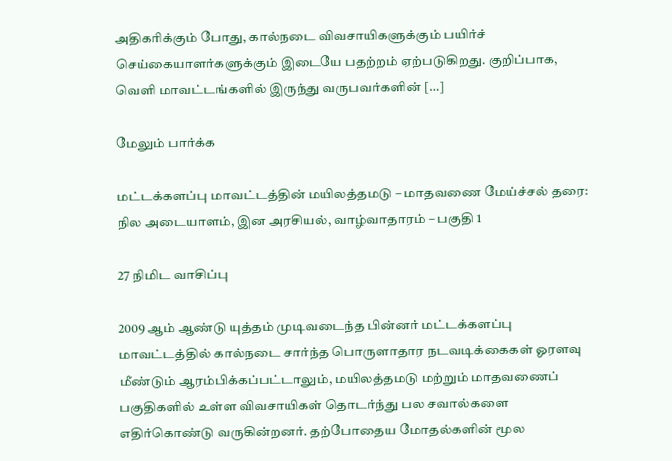அதிகரிக்கும் போது, கால்நடை விவசாயிகளுக்கும் பயிர்ச் செய்கையாளர்களுக்கும் இடையே பதற்றம் ஏற்படுகிறது. குறிப்பாக, வெளி மாவட்டங்களில் இருந்து வருபவர்களின் […]

மேலும் பார்க்க

மட்டக்களப்பு மாவட்டத்தின் மயிலத்தமடு – மாதவணை மேய்ச்சல் தரை: நில அடையாளம், இன அரசியல், வாழ்வாதாரம் – பகுதி 1

27 நிமிட வாசிப்பு

2009 ஆம் ஆண்டு யுத்தம் முடிவடைந்த பின்னர் மட்டக்களப்பு மாவட்டத்தில் கால்நடை சார்ந்த பொருளாதார நடவடிக்கைகள் ஓரளவு மீண்டும் ஆரம்பிக்கப்பட்டாலும், மயிலத்தமடு மற்றும் மாதவணைப் பகுதிகளில் உள்ள விவசாயிகள் தொடர்ந்து பல சவால்களை எதிர்கொண்டு வருகின்றனர். தற்போதைய மோதல்களின் மூல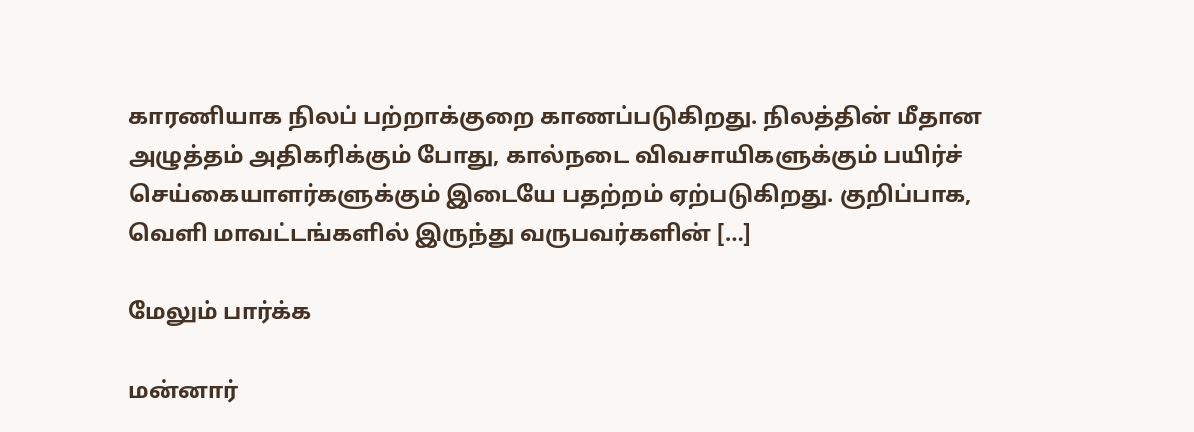காரணியாக நிலப் பற்றாக்குறை காணப்படுகிறது. நிலத்தின் மீதான அழுத்தம் அதிகரிக்கும் போது, கால்நடை விவசாயிகளுக்கும் பயிர்ச் செய்கையாளர்களுக்கும் இடையே பதற்றம் ஏற்படுகிறது. குறிப்பாக, வெளி மாவட்டங்களில் இருந்து வருபவர்களின் […]

மேலும் பார்க்க

மன்னார்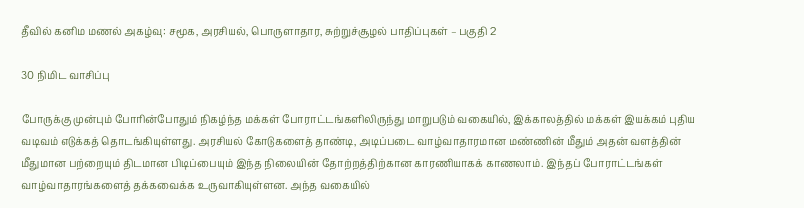தீவில் கனிம மணல் அகழ்வு: சமூக, அரசியல், பொருளாதார, சுற்றுச்சூழல் பாதிப்புகள் – பகுதி 2

30 நிமிட வாசிப்பு

போருக்கு முன்பும் போரின்போதும் நிகழ்ந்த மக்கள் போராட்டங்களிலிருந்து மாறுபடும் வகையில், இக்காலத்தில் மக்கள் இயக்கம் புதிய வடிவம் எடுக்கத் தொடங்கியுள்ளது. அரசியல் கோடுகளைத் தாண்டி, அடிப்படை வாழ்வாதாரமான மண்ணின் மீதும் அதன் வளத்தின் மீதுமான பற்றையும் திடமான பிடிப்பையும் இந்த நிலையின் தோற்றத்திற்கான காரணியாகக் காணலாம். இந்தப் போராட்டங்கள் வாழ்வாதாரங்களைத் தக்கவைக்க உருவாகியுள்ளன. அந்த வகையில்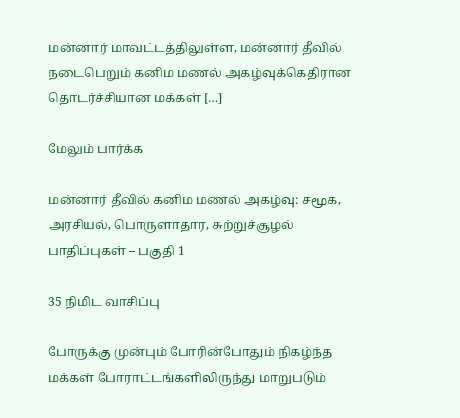மன்னார் மாவட்டத்திலுள்ள, மன்னார் தீவில் நடைபெறும் கனிம மணல் அகழ்வுக்கெதிரான தொடர்ச்சியான மக்கள் […]

மேலும் பார்க்க

மன்னார் தீவில் கனிம மணல் அகழ்வு: சமூக, அரசியல், பொருளாதார, சுற்றுச்சூழல் பாதிப்புகள் – பகுதி 1

35 நிமிட வாசிப்பு

போருக்கு முன்பும் போரின்போதும் நிகழ்ந்த மக்கள் போராட்டங்களிலிருந்து மாறுபடும்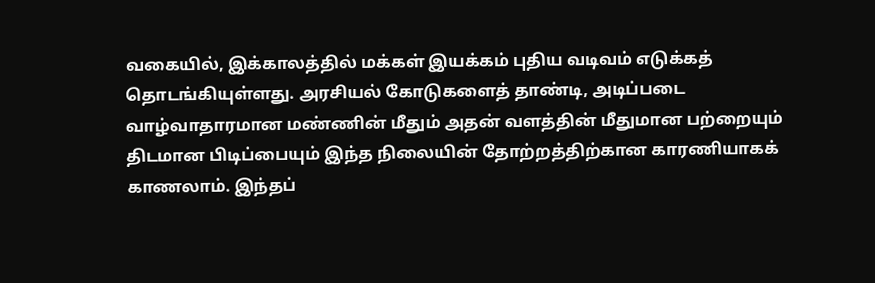வகையில், இக்காலத்தில் மக்கள் இயக்கம் புதிய வடிவம் எடுக்கத் தொடங்கியுள்ளது. அரசியல் கோடுகளைத் தாண்டி, அடிப்படை வாழ்வாதாரமான மண்ணின் மீதும் அதன் வளத்தின் மீதுமான பற்றையும் திடமான பிடிப்பையும் இந்த நிலையின் தோற்றத்திற்கான காரணியாகக் காணலாம். இந்தப்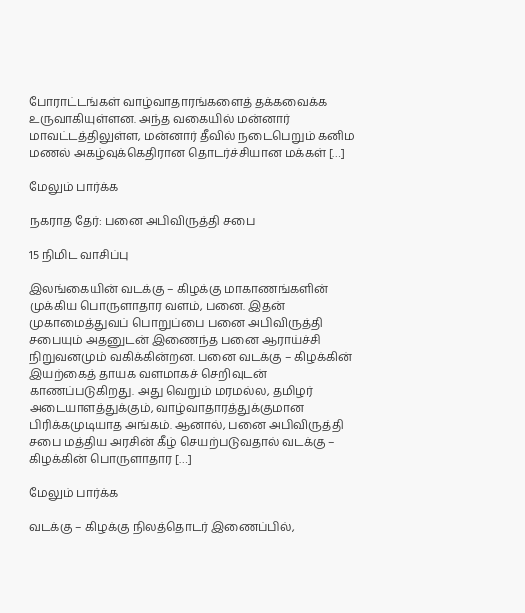போராட்டங்கள் வாழ்வாதாரங்களைத் தக்கவைக்க உருவாகியுள்ளன. அந்த வகையில் மன்னார் மாவட்டத்திலுள்ள, மன்னார் தீவில் நடைபெறும் கனிம மணல் அகழ்வுக்கெதிரான தொடர்ச்சியான மக்கள் […]

மேலும் பார்க்க

நகராத தேர்: பனை அபிவிருத்தி சபை

15 நிமிட வாசிப்பு

இலங்கையின் வடக்கு – கிழக்கு மாகாணங்களின் முக்கிய பொருளாதார வளம், பனை. இதன் முகாமைத்துவப் பொறுப்பை பனை அபிவிருத்தி சபையும் அதனுடன் இணைந்த பனை ஆராய்ச்சி நிறுவனமும் வகிக்கின்றன. பனை வடக்கு – கிழக்கின் இயற்கைத் தாயக வளமாகச் செறிவுடன் காணப்படுகிறது. அது வெறும் மரமல்ல, தமிழர் அடையாளத்துக்கும், வாழ்வாதாரத்துக்குமான பிரிக்கமுடியாத அங்கம். ஆனால், பனை அபிவிருத்தி சபை மத்திய அரசின் கீழ் செயற்படுவதால் வடக்கு – கிழக்கின் பொருளாதார […]

மேலும் பார்க்க

வடக்கு – கிழக்கு நிலத்தொடர் இணைப்பில்,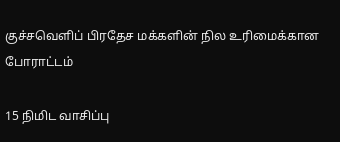குச்சவெளிப் பிரதேச மக்களின் நில உரிமைக்கான போராட்டம்

15 நிமிட வாசிப்பு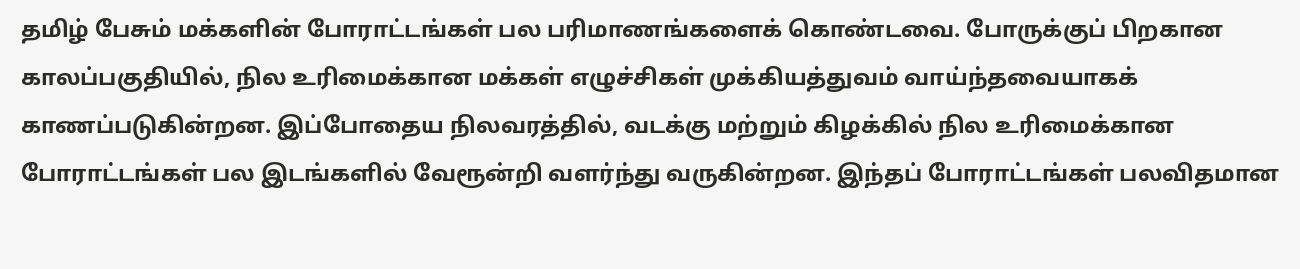தமிழ் பேசும் மக்களின் போராட்டங்கள் பல பரிமாணங்களைக் கொண்டவை. போருக்குப் பிறகான காலப்பகுதியில், நில உரிமைக்கான மக்கள் எழுச்சிகள் முக்கியத்துவம் வாய்ந்தவையாகக் காணப்படுகின்றன. இப்போதைய நிலவரத்தில், வடக்கு மற்றும் கிழக்கில் நில உரிமைக்கான போராட்டங்கள் பல இடங்களில் வேரூன்றி வளர்ந்து வருகின்றன. இந்தப் போராட்டங்கள் பலவிதமான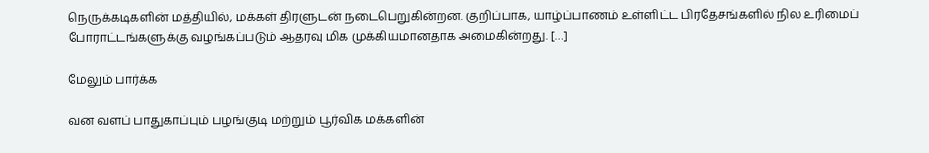நெருக்கடிகளின் மத்தியில், மக்கள் திரளுடன் நடைபெறுகின்றன. குறிப்பாக, யாழ்ப்பாணம் உள்ளிட்ட பிரதேசங்களில் நில உரிமைப் போராட்டங்களுக்கு வழங்கப்படும் ஆதரவு மிக முக்கியமானதாக அமைகின்றது. […]

மேலும் பார்க்க

வன வளப் பாதுகாப்பும் பழங்குடி மற்றும் பூர்விக மக்களின்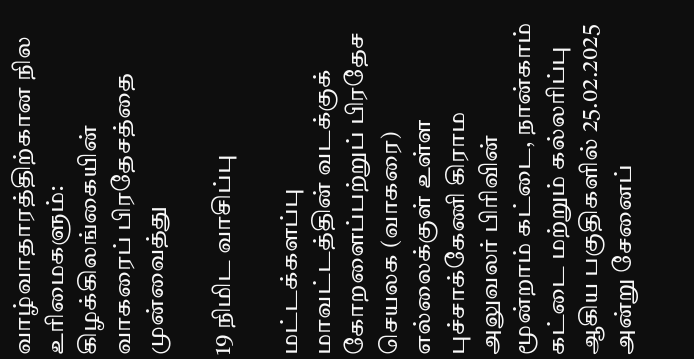வாழ்வாதாரத்திற்கான நில உரிமைகளும்: கிழக்கிலங்கையின் வாகரைப் பிரதேசத்தை முன்வைத்து

19 நிமிட வாசிப்பு

மட்டக்களப்பு மாவட்டத்தின் வடக்குக் கோறளைப்பற்றுப் பிரதேச செயலக (வாகரை) எல்லைக்குள் உள்ள புச்சாக்கேணி கிராம அலுவலர் பிரிவின் மூன்றாம் கட்டை, நான்காம் கட்டை மற்றும் கல்லரிப்பு ஆகிய பகுதிகளில் 25.02.2025 அன்று சேனைப்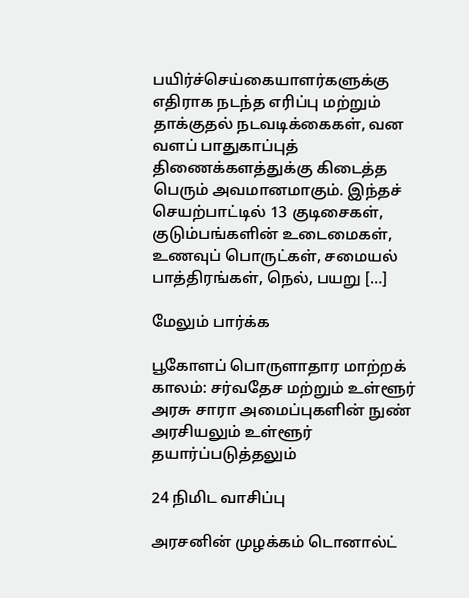பயிர்ச்செய்கையாளர்களுக்கு எதிராக நடந்த எரிப்பு மற்றும் தாக்குதல் நடவடிக்கைகள், வன வளப் பாதுகாப்புத் திணைக்களத்துக்கு கிடைத்த பெரும் அவமானமாகும். இந்தச் செயற்பாட்டில் 13 குடிசைகள், குடும்பங்களின் உடைமைகள், உணவுப் பொருட்கள், சமையல் பாத்திரங்கள், நெல், பயறு […]

மேலும் பார்க்க

பூகோளப் பொருளாதார மாற்றக் காலம்: சர்வதேச மற்றும் உள்ளூர் அரசு சாரா அமைப்புகளின் நுண் அரசியலும் உள்ளூர் தயார்ப்படுத்தலும்

24 நிமிட வாசிப்பு

அரசனின் முழக்கம் டொனால்ட்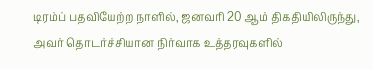டிரம்ப் பதவியேற்ற நாளில், ஜனவரி 20 ஆம் திகதியிலிருந்து, அவர் தொடர்ச்சியான நிர்வாக உத்தரவுகளில்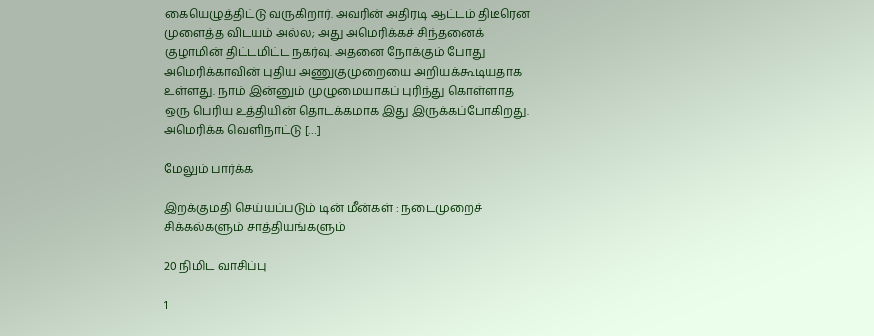கையெழுத்திட்டு வருகிறார். அவரின் அதிரடி ஆட்டம் திடீரென முளைத்த விடயம் அல்ல; அது அமெரிக்கச் சிந்தனைக் குழாமின் திட்டமிட்ட நகர்வு. அதனை நோக்கும் போது அமெரிக்காவின் புதிய அணுகுமுறையை அறியக்கூடியதாக உள்ளது. நாம் இன்னும் முழுமையாகப் புரிந்து கொள்ளாத ஒரு பெரிய உத்தியின் தொடக்கமாக இது இருக்கப்போகிறது. அமெரிக்க வெளிநாட்டு […]

மேலும் பார்க்க

இறக்குமதி செய்யப்படும் டின் மீன்கள் : நடைமுறைச் சிக்கல்களும் சாத்தியங்களும்

20 நிமிட வாசிப்பு

1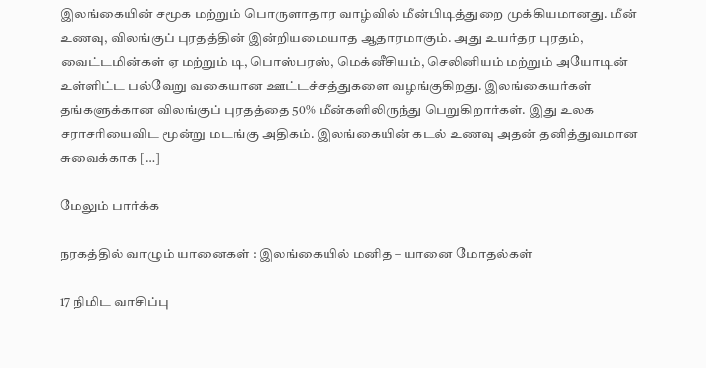இலங்கையின் சமூக மற்றும் பொருளாதார வாழ்வில் மீன்பிடித்துறை முக்கியமானது. மீன் உணவு, விலங்குப் புரதத்தின் இன்றியமையாத ஆதாரமாகும். அது உயர்தர புரதம், வைட்டமின்கள் ஏ மற்றும் டி, பொஸ்பரஸ், மெக்னீசியம், செலினியம் மற்றும் அயோடின் உள்ளிட்ட பல்வேறு வகையான ஊட்டச்சத்துகளை வழங்குகிறது. இலங்கையர்கள் தங்களுக்கான விலங்குப் புரதத்தை 50% மீன்களிலிருந்து பெறுகிறார்கள். இது உலக சராசரியைவிட மூன்று மடங்கு அதிகம். இலங்கையின் கடல் உணவு அதன் தனித்துவமான சுவைக்காக […]

மேலும் பார்க்க

நரகத்தில் வாழும் யானைகள் : இலங்கையில் மனித – யானை மோதல்கள்

17 நிமிட வாசிப்பு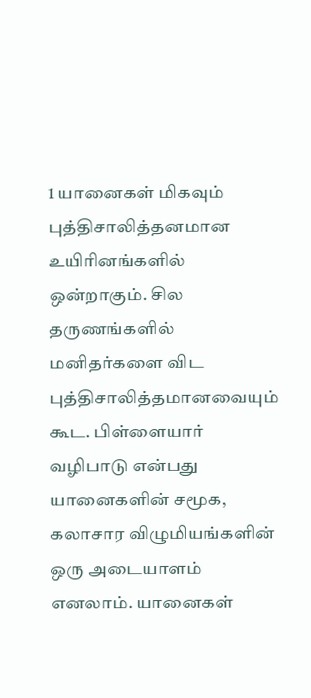1 யானைகள் மிகவும் புத்திசாலித்தனமான உயிரினங்களில் ஒன்றாகும். சில தருணங்களில் மனிதர்களை விட புத்திசாலித்தமானவையும் கூட. பிள்ளையார் வழிபாடு என்பது யானைகளின் சமூக, கலாசார விழுமியங்களின் ஒரு அடையாளம் எனலாம். யானைகள்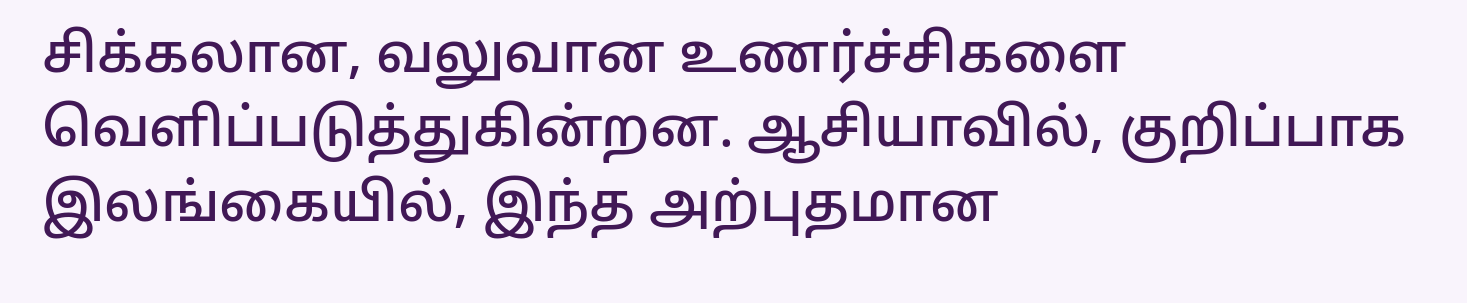சிக்கலான, வலுவான உணர்ச்சிகளை வெளிப்படுத்துகின்றன. ஆசியாவில், குறிப்பாக இலங்கையில், இந்த அற்புதமான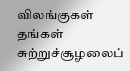விலங்குகள் தங்கள் சுற்றுச்சூழலைப்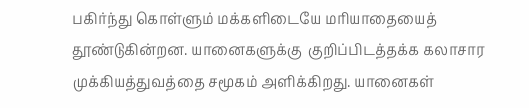பகிர்ந்து கொள்ளும் மக்களிடையே மரியாதையைத் தூண்டுகின்றன. யானைகளுக்கு  குறிப்பிடத்தக்க கலாசார முக்கியத்துவத்தை சமூகம் அளிக்கிறது. யானைகள்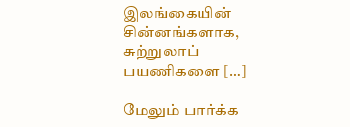இலங்கையின் சின்னங்களாக, சுற்றுலாப் பயணிகளை […]

மேலும் பார்க்க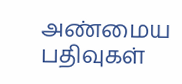அண்மைய பதிவுகள்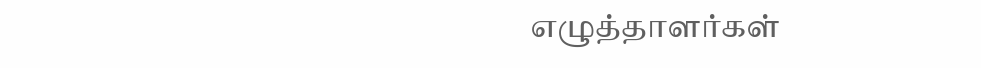எழுத்தாளர்கள்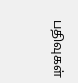பதிவுகள்